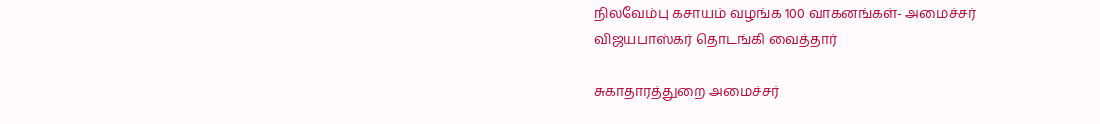நிலவேம்பு கசாயம் வழங்க 100 வாகனங்கள்- அமைச்சர் விஜயபாஸ்கர் தொடங்கி வைத்தார்

சுகாதாரத்துறை அமைச்சர்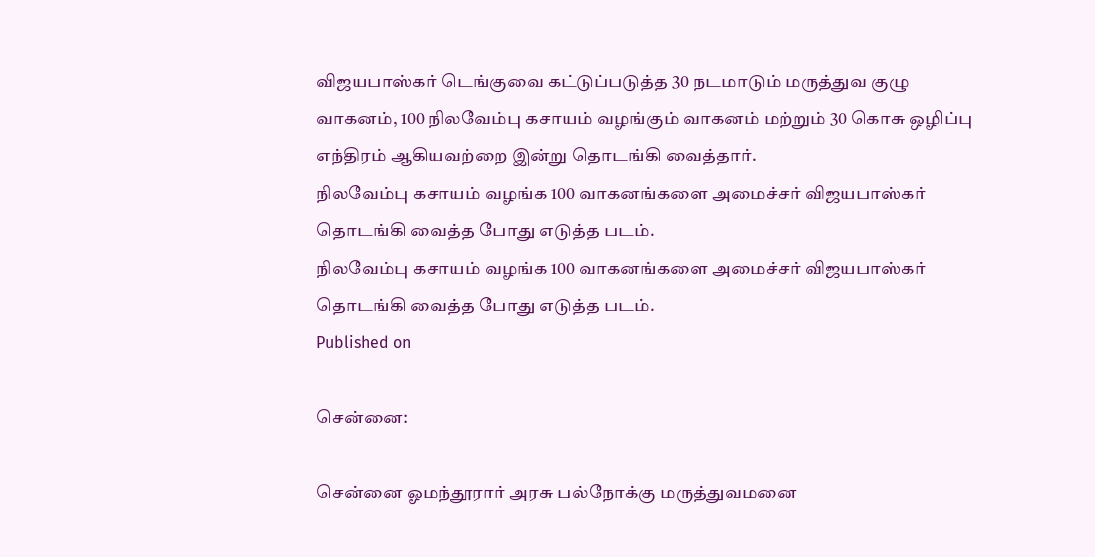விஜயபாஸ்கர் டெங்குவை கட்டுப்படுத்த 30 நடமாடும் மருத்துவ குழு வாகனம், 100 நிலவேம்பு கசாயம் வழங்கும் வாகனம் மற்றும் 30 கொசு ஒழிப்பு எந்திரம் ஆகியவற்றை இன்று தொடங்கி வைத்தார்.
நிலவேம்பு கசாயம் வழங்க 100 வாகனங்களை அமைச்சர் விஜயபாஸ்கர் தொடங்கி வைத்த போது எடுத்த படம்.
நிலவேம்பு கசாயம் வழங்க 100 வாகனங்களை அமைச்சர் விஜயபாஸ்கர் தொடங்கி வைத்த போது எடுத்த படம்.
Published on

சென்னை:

சென்னை ஓமந்தூரார் அரசு பல்நோக்கு மருத்துவமனை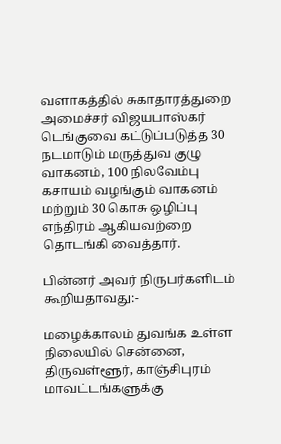வளாகத்தில் சுகாதாரத்துறை அமைச்சர் விஜயபாஸ்கர் டெங்குவை கட்டுப்படுத்த 30 நடமாடும் மருத்துவ குழு வாகனம், 100 நிலவேம்பு கசாயம் வழங்கும் வாகனம் மற்றும் 30 கொசு ஒழிப்பு எந்திரம் ஆகியவற்றை தொடங்கி வைத்தார்.

பின்னர் அவர் நிருபர்களிடம் கூறியதாவது:-

மழைக்காலம் துவங்க உள்ள நிலையில் சென்னை, திருவள்ளூர், காஞ்சிபுரம் மாவட்டங்களுக்கு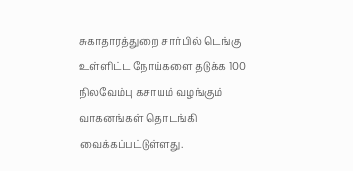சுகாதாரத்துறை சார்பில் டெங்கு உள்ளிட்ட நோய்களை தடுக்க 100 நிலவேம்பு கசாயம் வழங்கும் வாகனங்கள் தொடங்கி வைக்கப்பட்டுள்ளது.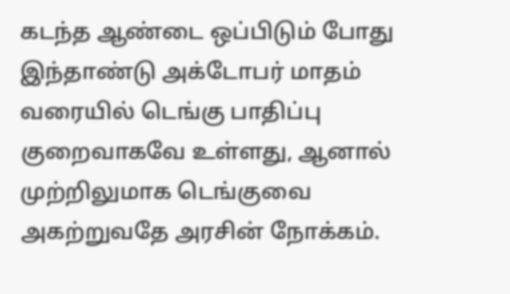கடந்த ஆண்டை ஒப்பிடும் போது இந்தாண்டு அக்டோபர் மாதம் வரையில் டெங்கு பாதிப்பு குறைவாகவே உள்ளது, ஆனால் முற்றிலுமாக டெங்குவை அகற்றுவதே அரசின் நோக்கம்.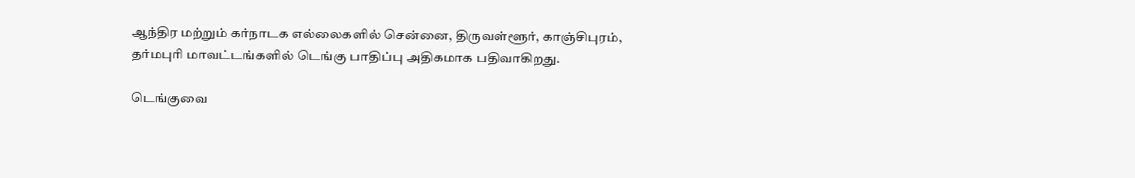ஆந்திர மற்றும் கர்நாடக எல்லைகளில் சென்னை, திருவள்ளூர், காஞ்சிபுரம், தர்மபுரி மாவட்டங்களில் டெங்கு பாதிப்பு அதிகமாக பதிவாகிறது.

டெங்குவை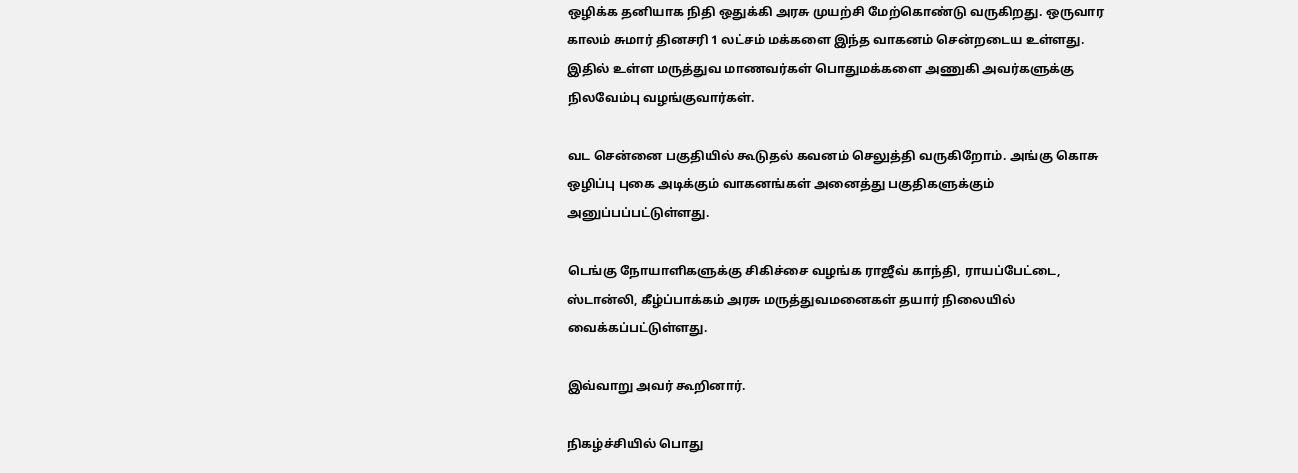ஒழிக்க தனியாக நிதி ஒதுக்கி அரசு முயற்சி மேற்கொண்டு வருகிறது. ஒருவார காலம் சுமார் தினசரி 1 லட்சம் மக்களை இந்த வாகனம் சென்றடைய உள்ளது. இதில் உள்ள மருத்துவ மாணவர்கள் பொதுமக்களை அணுகி அவர்களுக்கு நிலவேம்பு வழங்குவார்கள்.

வட சென்னை பகுதியில் கூடுதல் கவனம் செலுத்தி வருகிறோம். அங்கு கொசு ஒழிப்பு புகை அடிக்கும் வாகனங்கள் அனைத்து பகுதிகளுக்கும் அனுப்பப்பட்டுள்ளது.

டெங்கு நோயாளிகளுக்கு சிகிச்சை வழங்க ராஜீவ் காந்தி, ராயப்பேட்டை, ஸ்டான்லி, கீழ்ப்பாக்கம் அரசு மருத்துவமனைகள் தயார் நிலையில் வைக்கப்பட்டுள்ளது.

இவ்வாறு அவர் கூறினார்.

நிகழ்ச்சியில் பொது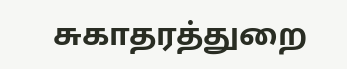சுகாதரத்துறை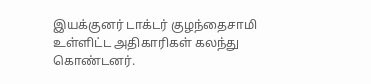இயக்குனர் டாக்டர் குழந்தைசாமி உள்ளிட்ட அதிகாரிகள் கலந்து கொண்டனர்.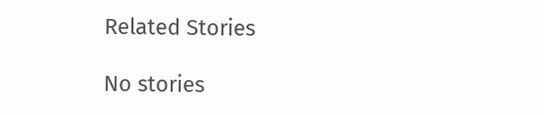Related Stories

No stories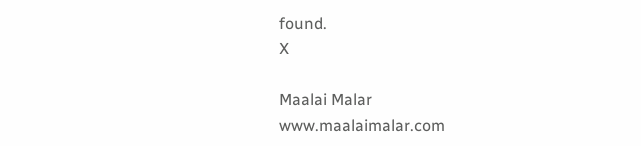found.
X

Maalai Malar
www.maalaimalar.com